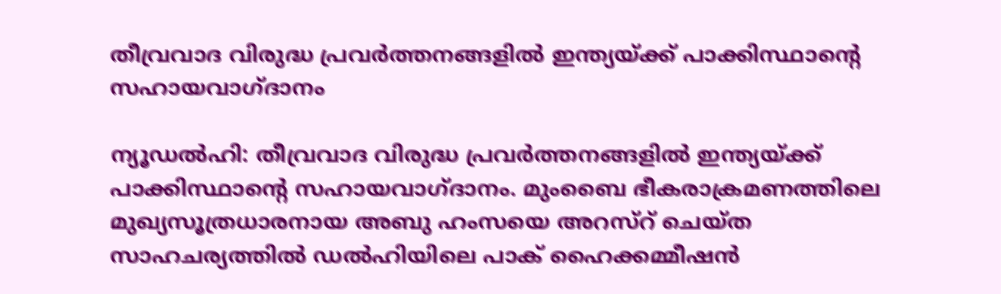തീവ്രവാദ വിരുദ്ധ പ്രവര്‍ത്തനങ്ങളില്‍ ഇന്ത്യയ്ക്ക് പാക്കിസ്ഥാന്റെ സഹായവാഗ്ദാനം

ന്യൂഡല്‍ഹി: തീവ്രവാദ വിരുദ്ധ പ്രവര്‍ത്തനങ്ങളില്‍ ഇന്ത്യയ്ക്ക് പാക്കിസ്ഥാന്റെ സഹായവാഗ്ദാനം. മുംബൈ ഭീകരാക്രമണത്തിലെ മുഖ്യസൂത്രധാരനായ അബു ഹംസയെ അറസ്റ് ചെയ്ത സാഹചര്യത്തില്‍ ഡല്‍ഹിയിലെ പാക് ഹൈക്കമ്മീഷന്‍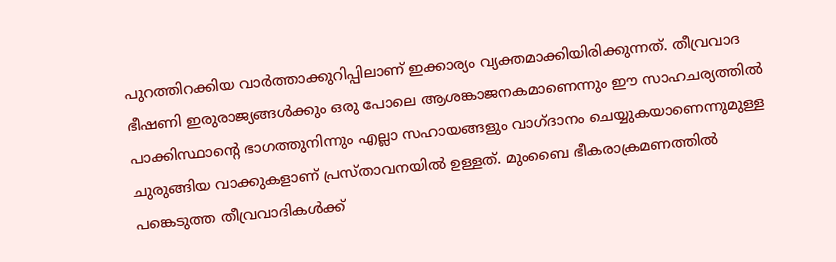പുറത്തിറക്കിയ വാര്‍ത്താക്കുറിപ്പിലാണ് ഇക്കാര്യം വ്യക്തമാക്കിയിരിക്കുന്നത്. തീവ്രവാദ ഭീഷണി ഇരുരാജ്യങ്ങള്‍ക്കും ഒരു പോലെ ആശങ്കാജനകമാണെന്നും ഈ സാഹചര്യത്തില്‍ പാക്കിസ്ഥാന്റെ ഭാഗത്തുനിന്നും എല്ലാ സഹായങ്ങളും വാഗ്ദാനം ചെയ്യുകയാണെന്നുമുള്ള ചുരുങ്ങിയ വാക്കുകളാണ് പ്രസ്താവനയില്‍ ഉള്ളത്. മുംബൈ ഭീകരാക്രമണത്തില്‍ പങ്കെടുത്ത തീവ്രവാദികള്‍ക്ക്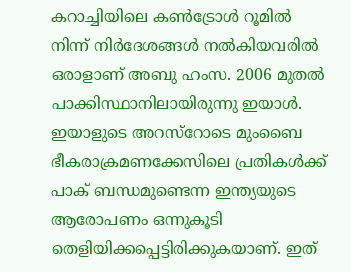കറാച്ചിയിലെ കണ്‍ട്രോള്‍ റൂമില്‍ നിന്ന് നിര്‍ദേശങ്ങള്‍ നല്‍കിയവരില്‍ ഒരാളാണ് അബു ഹംസ. 2006 മുതല്‍ പാക്കിസ്ഥാനിലായിരുന്നു ഇയാള്‍. ഇയാളുടെ അറസ്റോടെ മുംബൈ ഭീകരാക്രമണക്കേസിലെ പ്രതികള്‍ക്ക് പാക് ബന്ധമുണ്ടെന്ന ഇന്ത്യയുടെ ആരോപണം ഒന്നുകൂടി തെളിയിക്കപ്പെട്ടിരിക്കുകയാണ്. ഇത്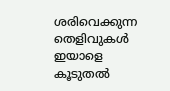ശരിവെക്കുന്ന തെളിവുകള്‍ ഇയാളെ കൂടുതല്‍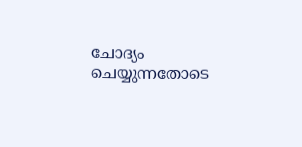ചോദ്യം ചെയ്യുന്നതോടെ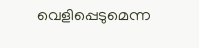വെളിപ്പെടുമെന്ന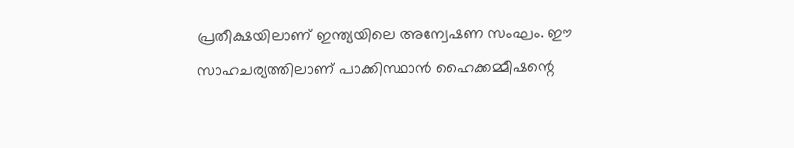പ്രതീക്ഷയിലാണ് ഇന്ത്യയിലെ അന്വേഷണ സംഘം. ഈ സാഹചര്യത്തിലാണ് പാക്കിസ്ഥാന്‍ ഹൈക്കമ്മീഷന്റെ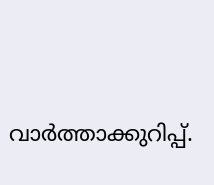വാര്‍ത്താക്കുറിപ്പ്.